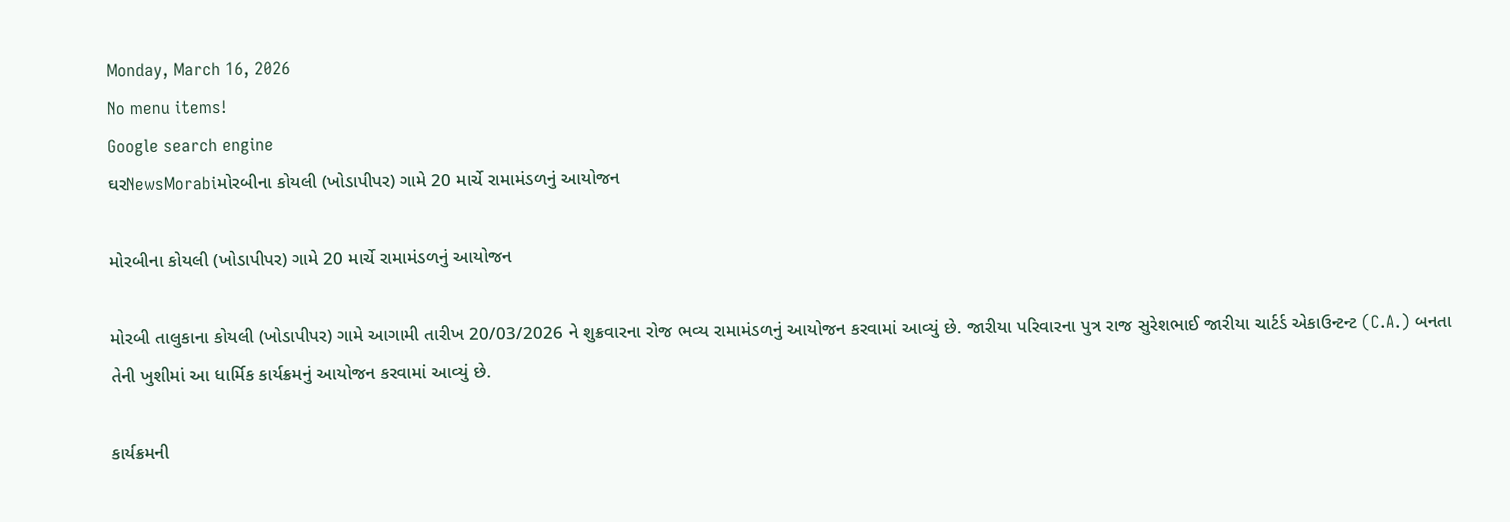Monday, March 16, 2026
No menu items!
Google search engine
ઘરNewsMorabiમોરબીના કોયલી (ખોડાપીપર) ગામે 20 માર્ચે રામામંડળનું આયોજન

મોરબીના કોયલી (ખોડાપીપર) ગામે 20 માર્ચે રામામંડળનું આયોજન

મોરબી તાલુકાના કોયલી (ખોડાપીપર) ગામે આગામી તારીખ 20/03/2026 ને શુક્રવારના રોજ ભવ્ય રામામંડળનું આયોજન કરવામાં આવ્યું છે. જારીયા પરિવારના પુત્ર રાજ સુરેશભાઈ જારીયા ચાર્ટર્ડ એકાઉન્ટન્ટ (C.A.) બનતા તેની ખુશીમાં આ ધાર્મિક કાર્યક્રમનું આયોજન કરવામાં આવ્યું છે.

કાર્યક્રમની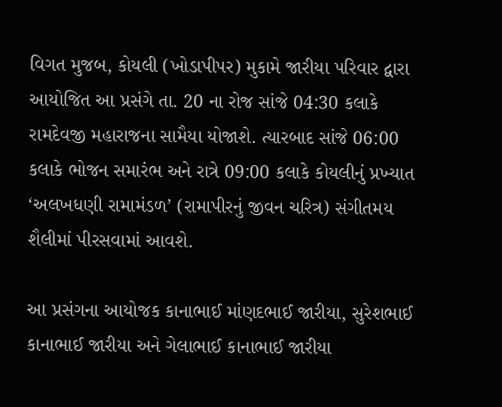વિગત મુજબ, કોયલી (ખોડાપીપર) મુકામે જારીયા પરિવાર દ્વારા આયોજિત આ પ્રસંગે તા. 20 ના રોજ સાંજે 04:30 કલાકે રામદેવજી મહારાજના સામૈયા યોજાશે. ત્યારબાદ સાંજે 06:00 કલાકે ભોજન સમારંભ અને રાત્રે 09:00 કલાકે કોયલીનું પ્રખ્યાત ‘અલખધણી રામામંડળ’ (રામાપીરનું જીવન ચરિત્ર) સંગીતમય શૈલીમાં પીરસવામાં આવશે.

આ પ્રસંગના આયોજક કાનાભાઈ માંણદભાઈ જારીયા, સુરેશભાઈ કાનાભાઈ જારીયા અને ગેલાભાઈ કાનાભાઈ જારીયા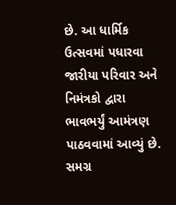છે. આ ધાર્મિક ઉત્સવમાં પધારવા જારીયા પરિવાર અને નિમંત્રકો દ્વારા ભાવભર્યું આમંત્રણ પાઠવવામાં આવ્યું છે. સમગ્ર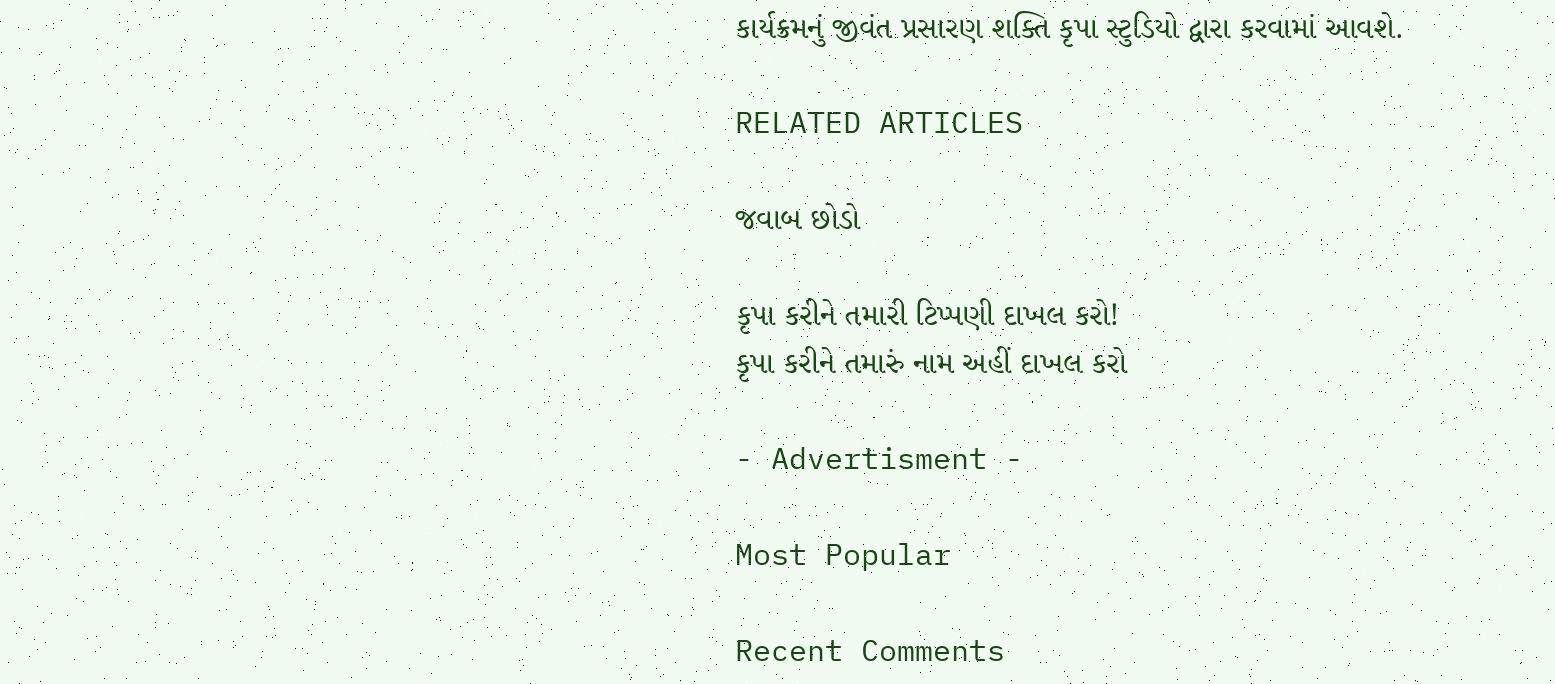કાર્યક્રમનું જીવંત પ્રસારણ શક્તિ કૃપા સ્ટુડિયો દ્વારા કરવામાં આવશે.

RELATED ARTICLES

જવાબ છોડો

કૃપા કરીને તમારી ટિપ્પણી દાખલ કરો!
કૃપા કરીને તમારું નામ અહીં દાખલ કરો

- Advertisment -

Most Popular

Recent Comments